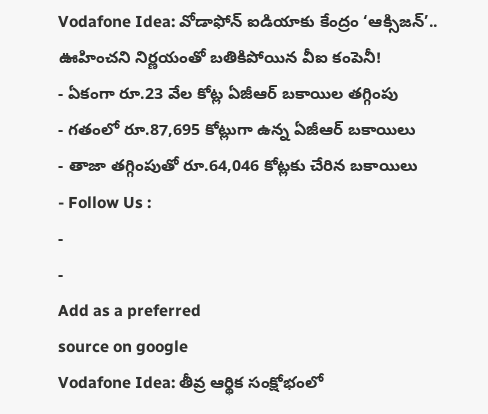Vodafone Idea: వోడాఫోన్ ఐడియాకు కేంద్రం ‘ఆక్సిజన్’.. ఊహించని నిర్ణయంతో బతికిపోయిన వీఐ కంపెనీ!
- ఏకంగా రూ.23 వేల కోట్ల ఏజీఆర్ బకాయిల తగ్గింపు
- గతంలో రూ.87,695 కోట్లుగా ఉన్న ఏజీఆర్ బకాయిలు
- తాజా తగ్గింపుతో రూ.64,046 కోట్లకు చేరిన బకాయిలు
- Follow Us :
-
-
Add as a preferred
source on google
Vodafone Idea: తీవ్ర ఆర్థిక సంక్షోభంలో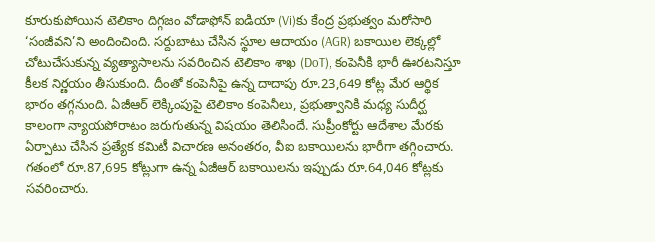కూరుకుపోయిన టెలికాం దిగ్గజం వోడాఫోన్ ఐడియా (Vi)కు కేంద్ర ప్రభుత్వం మరోసారి ‘సంజీవని’ని అందించింది. సర్దుబాటు చేసిన స్థూల ఆదాయం (AGR) బకాయిల లెక్కల్లో చోటుచేసుకున్న వ్యత్యాసాలను సవరించిన టెలికాం శాఖ (DoT), కంపెనీకి భారీ ఊరటనిస్తూ కీలక నిర్ణయం తీసుకుంది. దీంతో కంపెనీపై ఉన్న దాదాపు రూ.23,649 కోట్ల మేర ఆర్థిక భారం తగ్గనుంది. ఏజీఆర్ లెక్కింపుపై టెలికాం కంపెనీలు, ప్రభుత్వానికి మధ్య సుదీర్ఘ కాలంగా న్యాయపోరాటం జరుగుతున్న విషయం తెలిసిందే. సుప్రీంకోర్టు ఆదేశాల మేరకు ఏర్పాటు చేసిన ప్రత్యేక కమిటీ విచారణ అనంతరం, వీఐ బకాయిలను భారీగా తగ్గించారు. గతంలో రూ.87,695 కోట్లుగా ఉన్న ఏజీఆర్ బకాయిలను ఇప్పుడు రూ.64,046 కోట్లకు సవరించారు.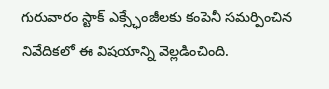గురువారం స్టాక్ ఎక్స్ఛేంజీలకు కంపెనీ సమర్పించిన నివేదికలో ఈ విషయాన్ని వెల్లడించింది.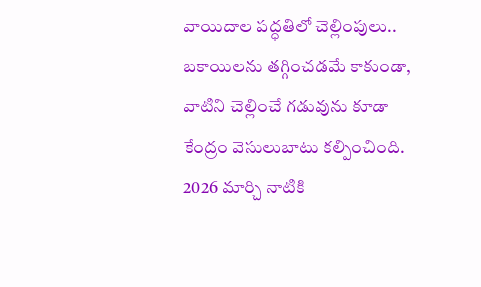వాయిదాల పద్ధతిలో చెల్లింపులు..
బకాయిలను తగ్గించడమే కాకుండా, వాటిని చెల్లించే గడువును కూడా కేంద్రం వెసులుబాటు కల్పించింది. 2026 మార్చి నాటికి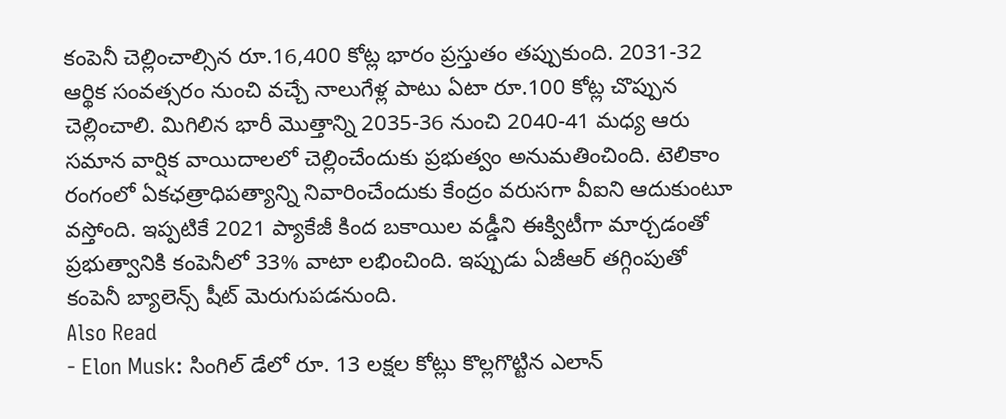కంపెనీ చెల్లించాల్సిన రూ.16,400 కోట్ల భారం ప్రస్తుతం తప్పుకుంది. 2031-32 ఆర్థిక సంవత్సరం నుంచి వచ్చే నాలుగేళ్ల పాటు ఏటా రూ.100 కోట్ల చొప్పున చెల్లించాలి. మిగిలిన భారీ మొత్తాన్ని 2035-36 నుంచి 2040-41 మధ్య ఆరు సమాన వార్షిక వాయిదాలలో చెల్లించేందుకు ప్రభుత్వం అనుమతించింది. టెలికాం రంగంలో ఏకఛత్రాధిపత్యాన్ని నివారించేందుకు కేంద్రం వరుసగా వీఐని ఆదుకుంటూ వస్తోంది. ఇప్పటికే 2021 ప్యాకేజీ కింద బకాయిల వడ్డీని ఈక్విటీగా మార్చడంతో ప్రభుత్వానికి కంపెనీలో 33% వాటా లభించింది. ఇప్పుడు ఏజీఆర్ తగ్గింపుతో కంపెనీ బ్యాలెన్స్ షీట్ మెరుగుపడనుంది.
Also Read
- Elon Musk: సింగిల్ డేలో రూ. 13 లక్షల కోట్లు కొల్లగొట్టిన ఎలాన్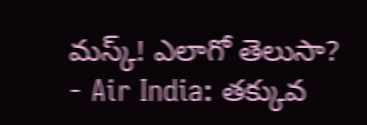మస్క్! ఎలాగో తెలుసా?
- Air India: తక్కువ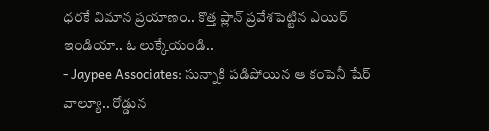ధరకే విమాన ప్రయాణం.. కొత్త ప్లాన్ ప్రవేశపెట్టిన ఎయిర్ ఇండియా.. ఓ లుక్కేయండి..
- Jaypee Associates: సున్నాకి పడిపోయిన ఆ కంపెనీ షేర్ వాల్యూ.. రోడ్డున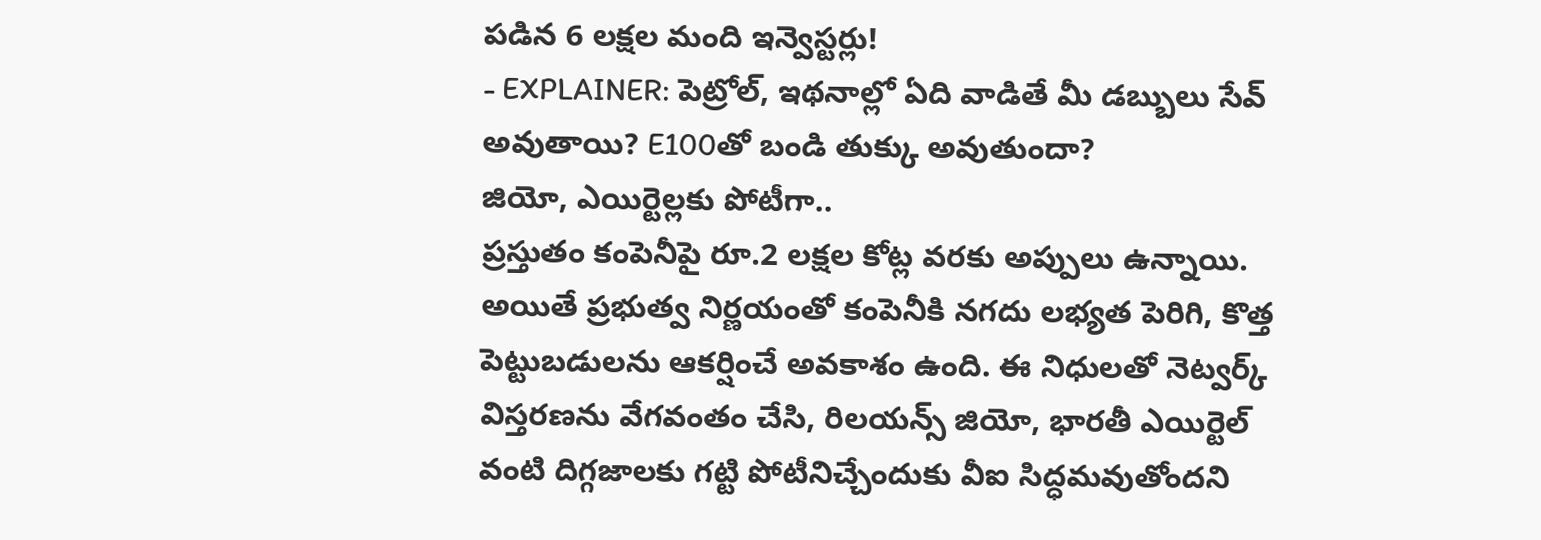పడిన 6 లక్షల మంది ఇన్వెస్టర్లు!
- EXPLAINER: పెట్రోల్, ఇథనాల్లో ఏది వాడితే మీ డబ్బులు సేవ్ అవుతాయి? E100తో బండి తుక్కు అవుతుందా?
జియో, ఎయిర్టెల్లకు పోటీగా..
ప్రస్తుతం కంపెనీపై రూ.2 లక్షల కోట్ల వరకు అప్పులు ఉన్నాయి. అయితే ప్రభుత్వ నిర్ణయంతో కంపెనీకి నగదు లభ్యత పెరిగి, కొత్త పెట్టుబడులను ఆకర్షించే అవకాశం ఉంది. ఈ నిధులతో నెట్వర్క్ విస్తరణను వేగవంతం చేసి, రిలయన్స్ జియో, భారతీ ఎయిర్టెల్ వంటి దిగ్గజాలకు గట్టి పోటీనిచ్చేందుకు వీఐ సిద్ధమవుతోందని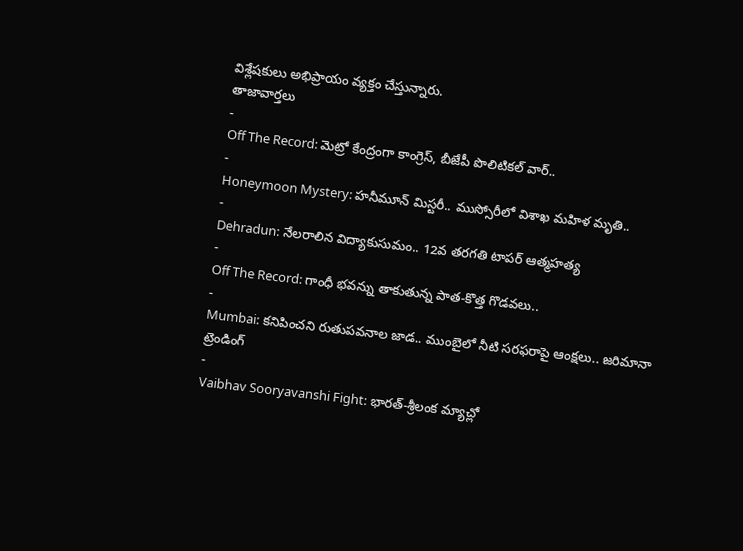విశ్లేషకులు అభిప్రాయం వ్యక్తం చేస్తున్నారు.
తాజావార్తలు
-
Off The Record: మెట్రో కేంద్రంగా కాంగ్రెస్, బీజేపీ పొలిటికల్ వార్..
-
Honeymoon Mystery: హనీమూన్ మిస్టరీ.. ముస్సోరీలో విశాఖ మహిళ మృతి..
-
Dehradun: నేలరాలిన విద్యాకుసుమం.. 12వ తరగతి టాపర్ ఆత్మహత్య
-
Off The Record: గాంధీ భవన్ను తాకుతున్న పాత-కొత్త గొడవలు..
-
Mumbai: కనిపించని రుతుపవనాల జాడ.. ముంబైలో నీటి సరఫరాపై ఆంక్షలు.. జరిమానా
ట్రెండింగ్
-
Vaibhav Sooryavanshi Fight: భారత్-శ్రీలంక మ్యాచ్లో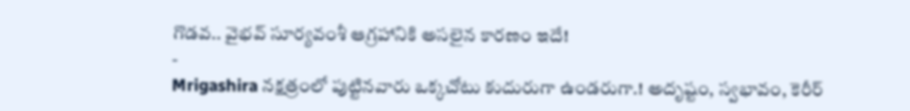గొడవ.. వైభవ్ సూర్యవంశీ ఆగ్రహానికి అసలైన కారణం ఇదే!
-
Mrigashira నక్షత్రంలో పుట్టినవారు ఒక్కచోటు కుదురుగా ఉండరుగా.! అదృష్టం, స్వభావం, కెరీర్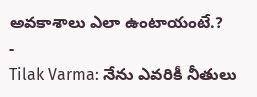అవకాశాలు ఎలా ఉంటాయంటే.?
-
Tilak Varma: నేను ఎవరికీ నీతులు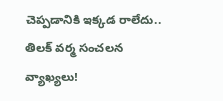చెప్పడానికి ఇక్కడ రాలేదు.. తిలక్ వర్మ సంచలన వ్యాఖ్యలు!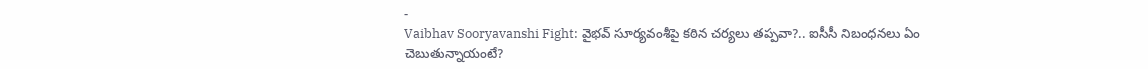-
Vaibhav Sooryavanshi Fight: వైభవ్ సూర్యవంశీపై కఠిన చర్యలు తప్పవా?.. ఐసీసీ నిబంధనలు ఏం చెబుతున్నాయంటే?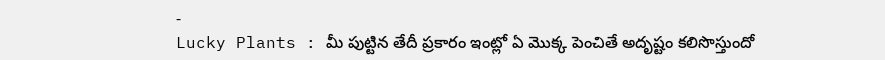-
Lucky Plants : మీ పుట్టిన తేదీ ప్రకారం ఇంట్లో ఏ మొక్క పెంచితే అదృష్టం కలిసొస్తుందో